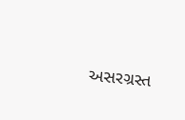અસરગ્રસ્ત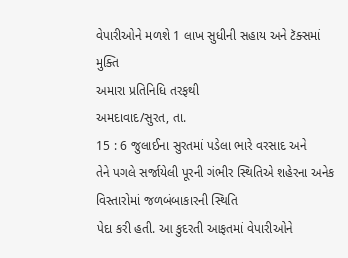વેપારીઓને મળશે 1 લાખ સુધીની સહાય અને ટૅક્સમાં મુક્તિ
અમારા પ્રતિનિધિ તરફથી
અમદાવાદ/સુરત, તા.
15 : 6 જુલાઈના સુરતમાં પડેલા ભારે વરસાદ અને
તેને પગલે સર્જાયેલી પૂરની ગંભીર સ્થિતિએ શહેરના અનેક વિસ્તારોમાં જળબંબાકારની સ્થિતિ
પેદા કરી હતી. આ કુદરતી આફતમાં વેપારીઓને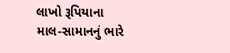લાખો રૂપિયાના માલ-સામાનનું ભારે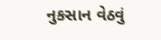નુકસાન વેઠવું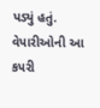પડ્યું હતું. વેપારીઓની આ કપરી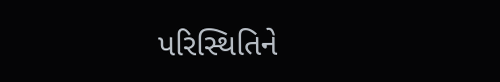પરિસ્થિતિને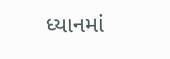ધ્યાનમાં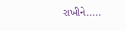રાખીને.....